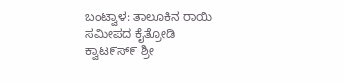ಬಂಟ್ವಾಳ: ತಾಲೂಕಿನ ರಾಯಿ ಸಮೀಪದ ಕೈತ್ರೋಡಿ ಕ್ವಾಟ೯ಸ್೯ ಶ್ರೀ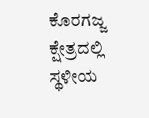ಕೊರಗಜ್ಜ ಕ್ಷೇತ್ರದಲ್ಲಿ ಸ್ಥಳೀಯ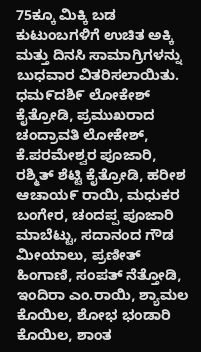75ಕ್ಕೂ ಮಿಕ್ಕಿ ಬಡ ಕುಟುಂಬಗಳಿಗೆ ಉಚಿತ ಅಕ್ಕಿ ಮತ್ತು ದಿನಸಿ ಸಾಮಾಗ್ರಿಗಳನ್ನು ಬುಧವಾರ ವಿತರಿಸಲಾಯಿತು.
ಧಮ೯ದಶಿ೯ ಲೋಕೇಶ್ ಕೈತ್ರೋಡಿ, ಪ್ರಮುಖರಾದ ಚಂದ್ರಾವತಿ ಲೋಕೇಶ್, ಕೆ.ಪರಮೇಶ್ವರ ಪೂಜಾರಿ, ರಶ್ಮಿತ್ ಶೆಟ್ಟಿ ಕೈತ್ರೋಡಿ, ಹರೀಶ ಆಚಾಯ೯ ರಾಯಿ, ಮಧುಕರ ಬಂಗೇರ, ಚಂದಪ್ಪ ಪೂಜಾರಿ ಮಾಬೆಟ್ಟು, ಸದಾನಂದ ಗೌಡ ಮೀಯಾಲು, ಪ್ರಣೀತ್ ಹಿಂಗಾಣಿ, ಸಂಪತ್ ನೆತ್ತೋಡಿ, ಇಂದಿರಾ ಎಂ.ರಾಯಿ, ಶ್ಯಾಮಲ ಕೊಯಿಲ, ಶೋಭ ಭಂಡಾರಿ ಕೊಯಿಲ, ಶಾಂತ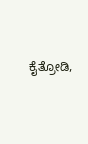ಕೈತ್ರೋಡಿ,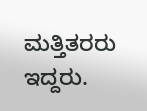ಮತ್ತಿತರರು ಇದ್ದರು.